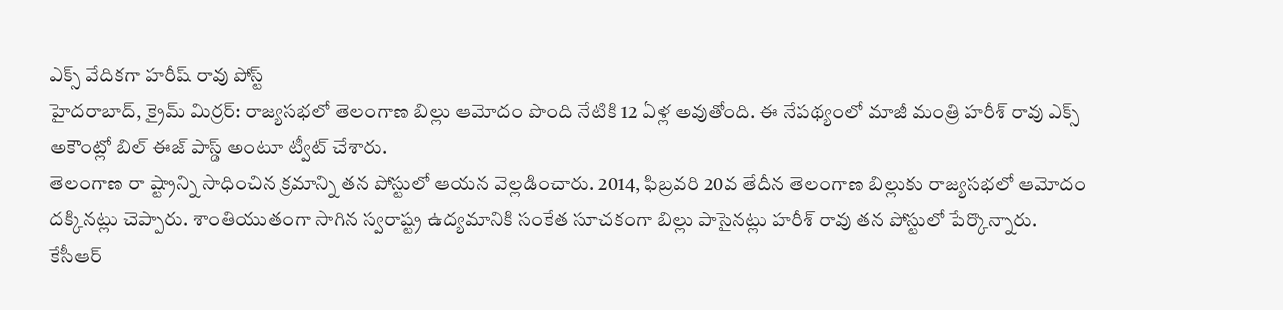ఎక్స్ వేదికగా హరీష్ రావు పోస్ట్
హైదరాబాద్, క్రైమ్ మిర్రర్: రాజ్యసభలో తెలంగాణ బిల్లు ఆమోదం పొంది నేటికి 12 ఏళ్ల అవుతోంది. ఈ నేపథ్యంలో మాజీ మంత్రి హరీశ్ రావు ఎక్స్ అకౌంట్లో బిల్ ఈజ్ పాస్డ్ అంటూ ట్వీట్ చేశారు.
తెలంగాణ రా ష్ట్రాన్ని సాధించిన క్రమాన్ని తన పోస్టులో ఆయన వెల్లడించారు. 2014, ఫిబ్రవరి 20వ తేదీన తెలంగాణ బిల్లుకు రాజ్యసభలో ఆమోదం దక్కినట్లు చెప్పారు. శాంతియుతంగా సాగిన స్వరాష్ట్ర ఉద్యమానికి సంకేత సూచకంగా బిల్లు పాసైనట్లు హరీశ్ రావు తన పోస్టులో పేర్కొన్నారు.
కేసీఆర్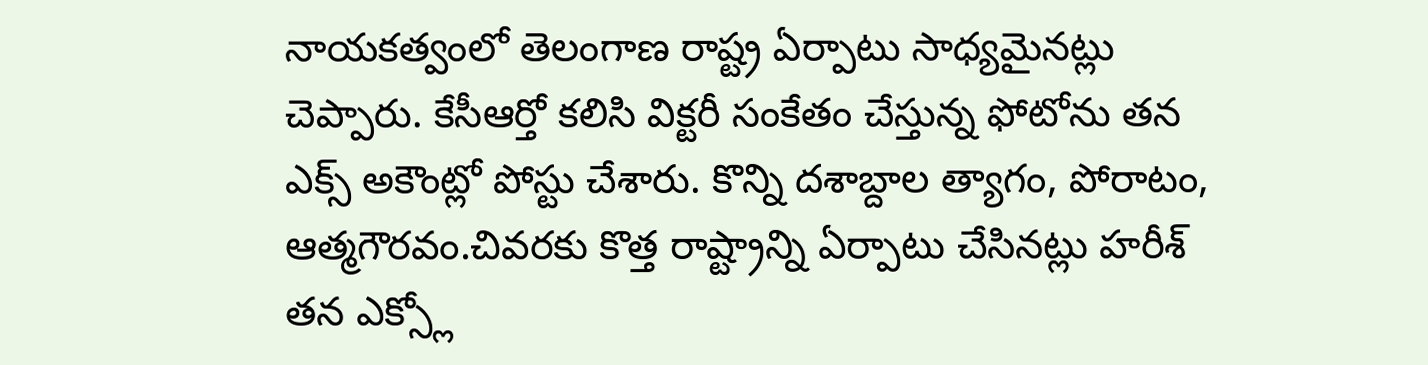నాయకత్వంలో తెలంగాణ రాష్ట్ర ఏర్పాటు సాధ్యమైనట్లు చెప్పారు. కేసీఆర్తో కలిసి విక్టరీ సంకేతం చేస్తున్న ఫోటోను తన ఎక్స్ అకౌంట్లో పోస్టు చేశారు. కొన్ని దశాబ్దాల త్యాగం, పోరాటం, ఆత్మగౌరవం.చివరకు కొత్త రాష్ట్రాన్ని ఏర్పాటు చేసినట్లు హరీశ్ తన ఎక్స్లో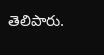తెలిపారు.